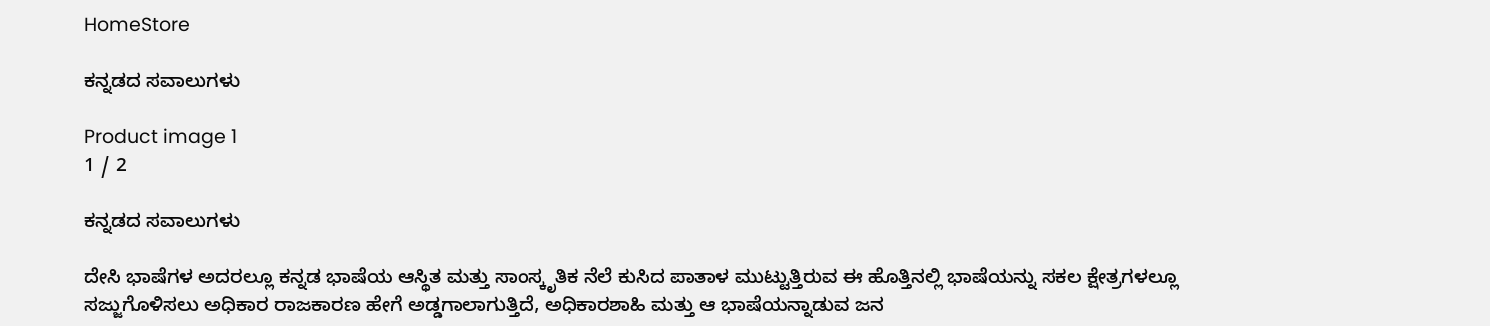HomeStore

ಕನ್ನಡದ ಸವಾಲುಗಳು

Product image 1
1 / 2

ಕನ್ನಡದ ಸವಾಲುಗಳು

ದೇಸಿ ಭಾಷೆಗಳ ಅದರಲ್ಲೂ ಕನ್ನಡ ಭಾಷೆಯ ಆಸ್ಥಿತ ಮತ್ತು ಸಾಂಸ್ಕೃತಿಕ ನೆಲೆ ಕುಸಿದ ಪಾತಾಳ ಮುಟ್ಟುತ್ತಿರುವ ಈ ಹೊತ್ತಿನಲ್ಲಿ ಭಾಷೆಯನ್ನು ಸಕಲ ಕ್ಷೇತ್ರಗಳಲ್ಲೂ ಸಜ್ಜುಗೊಳಿಸಲು ಅಧಿಕಾರ ರಾಜಕಾರಣ ಹೇಗೆ ಅಡ್ಡಗಾಲಾಗುತ್ತಿದೆ, ಅಧಿಕಾರಶಾಹಿ ಮತ್ತು ಆ ಭಾಷೆಯನ್ನಾಡುವ ಜನ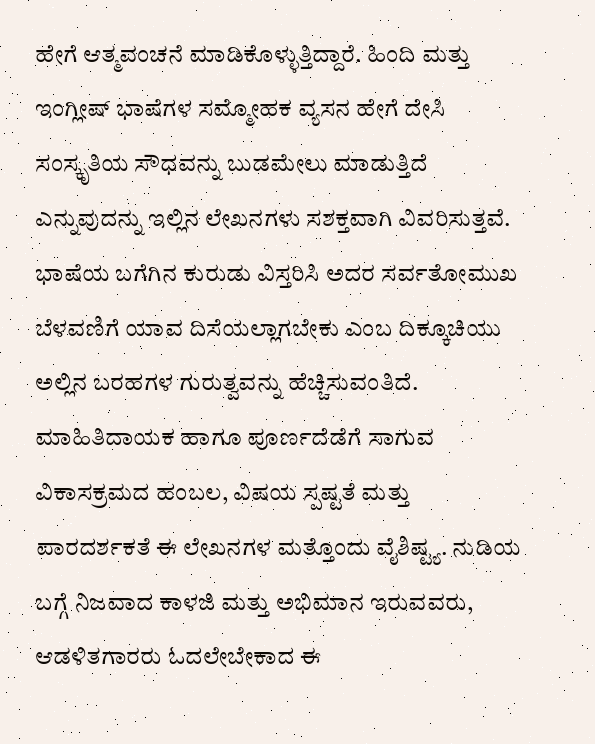ಹೇಗೆ ಆತ್ಮವಂಚನೆ ಮಾಡಿಕೊಳ್ಳುತ್ತಿದ್ದಾರೆ. ಹಿಂದಿ ಮತ್ತು ಇಂಗ್ಲೀಷ್ ಭಾಷೆಗಳ ಸಮ್ಮೋಹಕ ವ್ಯಸನ ಹೇಗೆ ದೇಸಿ ಸಂಸ್ಕೃತಿಯ ಸೌಧವನ್ನು ಬುಡಮೇಲು ಮಾಡುತ್ತಿದೆ ಎನ್ನುವುದನ್ನು ಇಲ್ಲಿನ ಲೇಖನಗಳು ಸಶಕ್ತವಾಗಿ ವಿವರಿಸುತ್ತವೆ. ಭಾಷೆಯ ಬಗೆಗಿನ ಕುರುಡು ವಿಸ್ತರಿಸಿ ಅದರ ಸರ್ವತೋಮುಖ ಬೆಳವಣಿಗೆ ಯಾವ ದಿಸೆಯಲ್ಲಾಗಬೇಕು ಎಂಬ ದಿಕ್ಕೂಚಿಯು ಅಲ್ಲಿನ ಬರಹಗಳ ಗುರುತ್ವವನ್ನು ಹೆಚ್ಚಿಸುವಂತಿದೆ. ಮಾಹಿತಿದಾಯಕ ಹಾಗೂ ಪೂರ್ಣದೆಡೆಗೆ ಸಾಗುವ ವಿಕಾಸಕ್ರಮದ ಹಂಬಲ, ವಿಷಯ ಸ್ಪಷ್ಟತೆ ಮತ್ತು ಪಾರದರ್ಶಕತೆ ಈ ಲೇಖನಗಳ ಮತ್ತೊಂದು ವೈಶಿಷ್ಟ್ಯ. ನುಡಿಯ ಬಗ್ಗೆ ನಿಜವಾದ ಕಾಳಜಿ ಮತ್ತು ಅಭಿಮಾನ ಇರುವವರು, ಆಡಳಿತಗಾರರು ಓದಲೇಬೇಕಾದ ಈ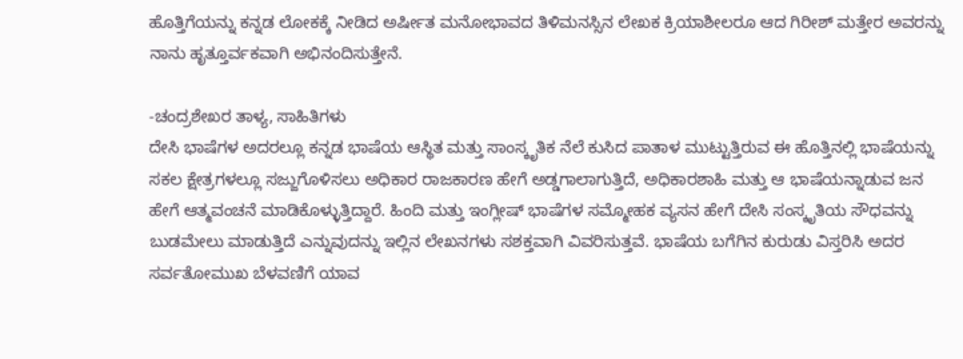ಹೊತ್ತಿಗೆಯನ್ನು ಕನ್ನಡ ಲೋಕಕ್ಕೆ ನೀಡಿದ ಅರ್ಷೀತ ಮನೋಭಾವದ ತಿಳಿಮನಸ್ಸಿನ ಲೇಖಕ ಕ್ರಿಯಾಶೀಲರೂ ಆದ ಗಿರೀಶ್‌ ಮತ್ತೇರ ಅವರನ್ನು ನಾನು ಹೃತ್ತೂರ್ವಕವಾಗಿ ಅಭಿನಂದಿಸುತ್ತೇನೆ.

-ಚಂದ್ರಶೇಖರ ತಾಳ್ಯ, ಸಾಹಿತಿಗಳು
ದೇಸಿ ಭಾಷೆಗಳ ಅದರಲ್ಲೂ ಕನ್ನಡ ಭಾಷೆಯ ಆಸ್ಥಿತ ಮತ್ತು ಸಾಂಸ್ಕೃತಿಕ ನೆಲೆ ಕುಸಿದ ಪಾತಾಳ ಮುಟ್ಟುತ್ತಿರುವ ಈ ಹೊತ್ತಿನಲ್ಲಿ ಭಾಷೆಯನ್ನು ಸಕಲ ಕ್ಷೇತ್ರಗಳಲ್ಲೂ ಸಜ್ಜುಗೊಳಿಸಲು ಅಧಿಕಾರ ರಾಜಕಾರಣ ಹೇಗೆ ಅಡ್ಡಗಾಲಾಗುತ್ತಿದೆ, ಅಧಿಕಾರಶಾಹಿ ಮತ್ತು ಆ ಭಾಷೆಯನ್ನಾಡುವ ಜನ ಹೇಗೆ ಆತ್ಮವಂಚನೆ ಮಾಡಿಕೊಳ್ಳುತ್ತಿದ್ದಾರೆ. ಹಿಂದಿ ಮತ್ತು ಇಂಗ್ಲೀಷ್ ಭಾಷೆಗಳ ಸಮ್ಮೋಹಕ ವ್ಯಸನ ಹೇಗೆ ದೇಸಿ ಸಂಸ್ಕೃತಿಯ ಸೌಧವನ್ನು ಬುಡಮೇಲು ಮಾಡುತ್ತಿದೆ ಎನ್ನುವುದನ್ನು ಇಲ್ಲಿನ ಲೇಖನಗಳು ಸಶಕ್ತವಾಗಿ ವಿವರಿಸುತ್ತವೆ. ಭಾಷೆಯ ಬಗೆಗಿನ ಕುರುಡು ವಿಸ್ತರಿಸಿ ಅದರ ಸರ್ವತೋಮುಖ ಬೆಳವಣಿಗೆ ಯಾವ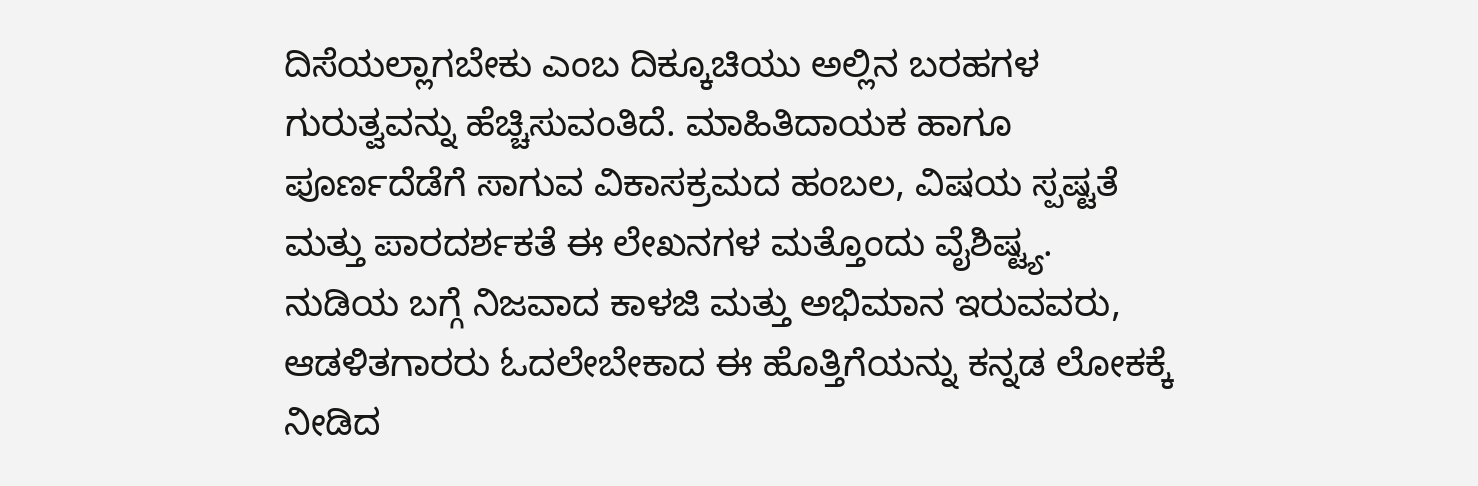ದಿಸೆಯಲ್ಲಾಗಬೇಕು ಎಂಬ ದಿಕ್ಕೂಚಿಯು ಅಲ್ಲಿನ ಬರಹಗಳ ಗುರುತ್ವವನ್ನು ಹೆಚ್ಚಿಸುವಂತಿದೆ. ಮಾಹಿತಿದಾಯಕ ಹಾಗೂ ಪೂರ್ಣದೆಡೆಗೆ ಸಾಗುವ ವಿಕಾಸಕ್ರಮದ ಹಂಬಲ, ವಿಷಯ ಸ್ಪಷ್ಟತೆ ಮತ್ತು ಪಾರದರ್ಶಕತೆ ಈ ಲೇಖನಗಳ ಮತ್ತೊಂದು ವೈಶಿಷ್ಟ್ಯ. ನುಡಿಯ ಬಗ್ಗೆ ನಿಜವಾದ ಕಾಳಜಿ ಮತ್ತು ಅಭಿಮಾನ ಇರುವವರು, ಆಡಳಿತಗಾರರು ಓದಲೇಬೇಕಾದ ಈ ಹೊತ್ತಿಗೆಯನ್ನು ಕನ್ನಡ ಲೋಕಕ್ಕೆ ನೀಡಿದ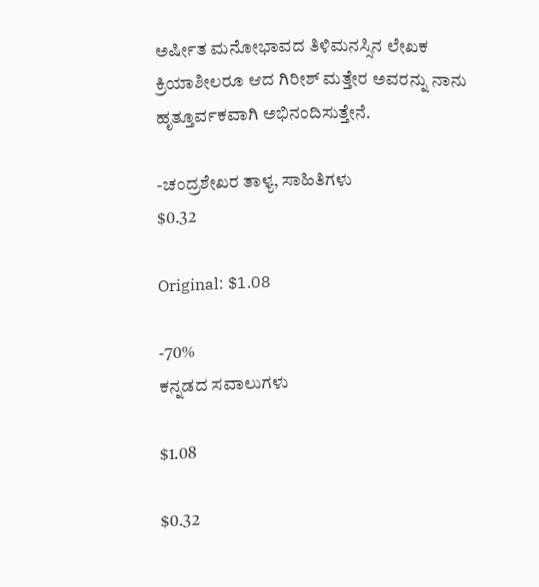ಅರ್ಷೀತ ಮನೋಭಾವದ ತಿಳಿಮನಸ್ಸಿನ ಲೇಖಕ ಕ್ರಿಯಾಶೀಲರೂ ಆದ ಗಿರೀಶ್‌ ಮತ್ತೇರ ಅವರನ್ನು ನಾನು ಹೃತ್ತೂರ್ವಕವಾಗಿ ಅಭಿನಂದಿಸುತ್ತೇನೆ.

-ಚಂದ್ರಶೇಖರ ತಾಳ್ಯ, ಸಾಹಿತಿಗಳು
$0.32

Original: $1.08

-70%
ಕನ್ನಡದ ಸವಾಲುಗಳು

$1.08

$0.32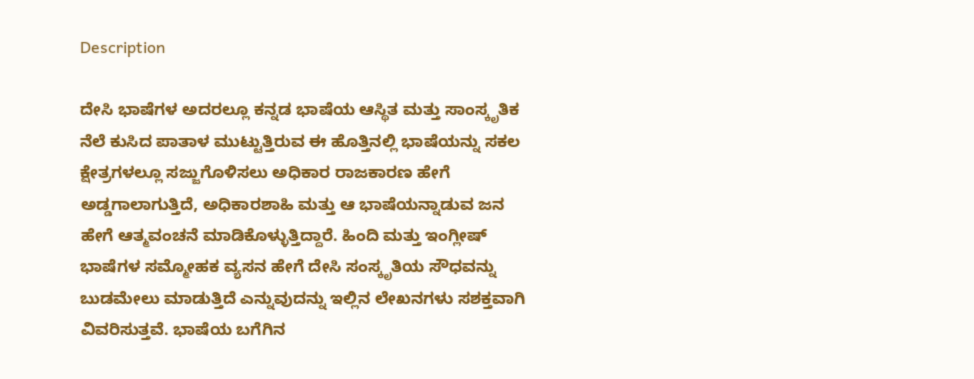Description

ದೇಸಿ ಭಾಷೆಗಳ ಅದರಲ್ಲೂ ಕನ್ನಡ ಭಾಷೆಯ ಆಸ್ಥಿತ ಮತ್ತು ಸಾಂಸ್ಕೃತಿಕ ನೆಲೆ ಕುಸಿದ ಪಾತಾಳ ಮುಟ್ಟುತ್ತಿರುವ ಈ ಹೊತ್ತಿನಲ್ಲಿ ಭಾಷೆಯನ್ನು ಸಕಲ ಕ್ಷೇತ್ರಗಳಲ್ಲೂ ಸಜ್ಜುಗೊಳಿಸಲು ಅಧಿಕಾರ ರಾಜಕಾರಣ ಹೇಗೆ ಅಡ್ಡಗಾಲಾಗುತ್ತಿದೆ, ಅಧಿಕಾರಶಾಹಿ ಮತ್ತು ಆ ಭಾಷೆಯನ್ನಾಡುವ ಜನ ಹೇಗೆ ಆತ್ಮವಂಚನೆ ಮಾಡಿಕೊಳ್ಳುತ್ತಿದ್ದಾರೆ. ಹಿಂದಿ ಮತ್ತು ಇಂಗ್ಲೀಷ್ ಭಾಷೆಗಳ ಸಮ್ಮೋಹಕ ವ್ಯಸನ ಹೇಗೆ ದೇಸಿ ಸಂಸ್ಕೃತಿಯ ಸೌಧವನ್ನು ಬುಡಮೇಲು ಮಾಡುತ್ತಿದೆ ಎನ್ನುವುದನ್ನು ಇಲ್ಲಿನ ಲೇಖನಗಳು ಸಶಕ್ತವಾಗಿ ವಿವರಿಸುತ್ತವೆ. ಭಾಷೆಯ ಬಗೆಗಿನ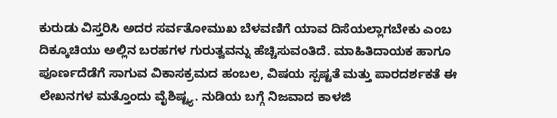ಕುರುಡು ವಿಸ್ತರಿಸಿ ಅದರ ಸರ್ವತೋಮುಖ ಬೆಳವಣಿಗೆ ಯಾವ ದಿಸೆಯಲ್ಲಾಗಬೇಕು ಎಂಬ ದಿಕ್ಕೂಚಿಯು ಅಲ್ಲಿನ ಬರಹಗಳ ಗುರುತ್ವವನ್ನು ಹೆಚ್ಚಿಸುವಂತಿದೆ. ಮಾಹಿತಿದಾಯಕ ಹಾಗೂ ಪೂರ್ಣದೆಡೆಗೆ ಸಾಗುವ ವಿಕಾಸಕ್ರಮದ ಹಂಬಲ, ವಿಷಯ ಸ್ಪಷ್ಟತೆ ಮತ್ತು ಪಾರದರ್ಶಕತೆ ಈ ಲೇಖನಗಳ ಮತ್ತೊಂದು ವೈಶಿಷ್ಟ್ಯ. ನುಡಿಯ ಬಗ್ಗೆ ನಿಜವಾದ ಕಾಳಜಿ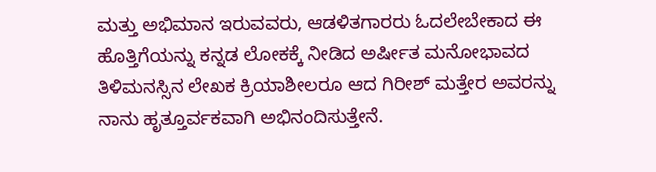ಮತ್ತು ಅಭಿಮಾನ ಇರುವವರು, ಆಡಳಿತಗಾರರು ಓದಲೇಬೇಕಾದ ಈ ಹೊತ್ತಿಗೆಯನ್ನು ಕನ್ನಡ ಲೋಕಕ್ಕೆ ನೀಡಿದ ಅರ್ಷೀತ ಮನೋಭಾವದ ತಿಳಿಮನಸ್ಸಿನ ಲೇಖಕ ಕ್ರಿಯಾಶೀಲರೂ ಆದ ಗಿರೀಶ್‌ ಮತ್ತೇರ ಅವರನ್ನು ನಾನು ಹೃತ್ತೂರ್ವಕವಾಗಿ ಅಭಿನಂದಿಸುತ್ತೇನೆ.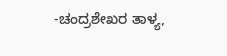-ಚಂದ್ರಶೇಖರ ತಾಳ್ಯ,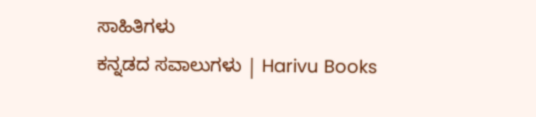ಸಾಹಿತಿಗಳು
ಕನ್ನಡದ ಸವಾಲುಗಳು | Harivu Books